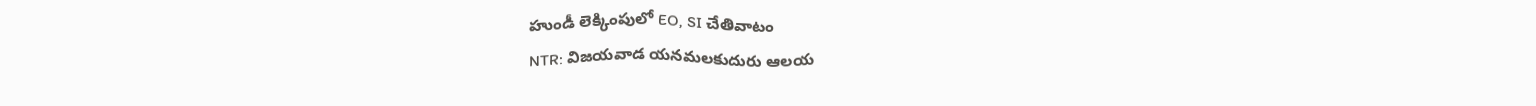హుండీ లెక్కింపులో EO, SI చేతివాటం
NTR: విజయవాడ యనమలకుదురు ఆలయ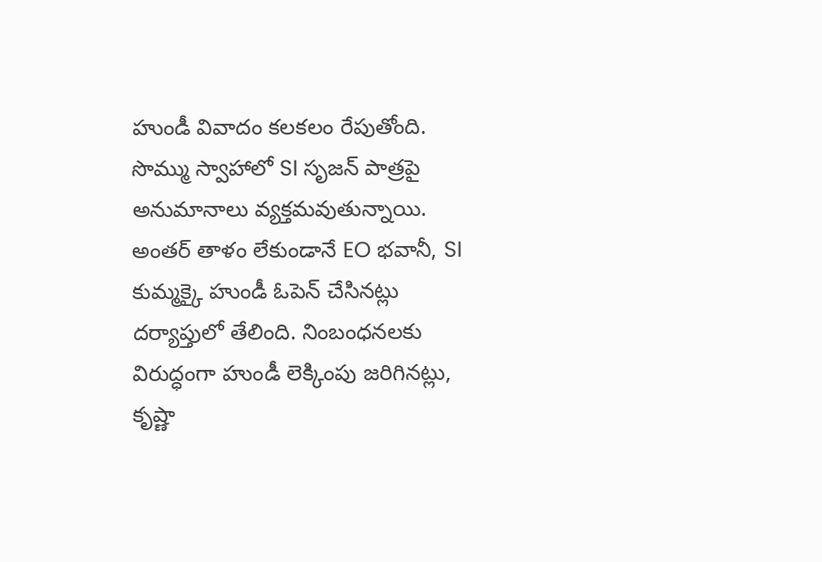హుండీ వివాదం కలకలం రేపుతోంది. సొమ్ము స్వాహాలో SI సృజన్ పాత్రపై అనుమానాలు వ్యక్తమవుతున్నాయి. అంతర్ తాళం లేకుండానే EO భవానీ, SI కుమ్మక్కై హుండీ ఓపెన్ చేసినట్లు దర్యాప్తులో తేలింది. నింబంధనలకు విరుద్ధంగా హుండీ లెక్కింపు జరిగినట్లు, కృష్ణా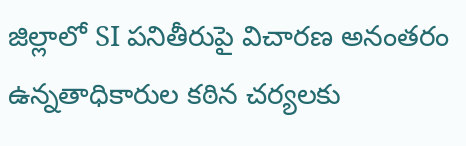జిల్లాలో SI పనితీరుపై విచారణ అనంతరం ఉన్నతాధికారుల కఠిన చర్యలకు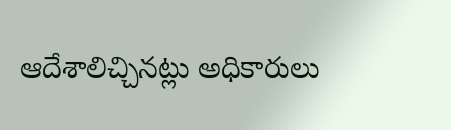ఆదేశాలిచ్చినట్లు అధికారులు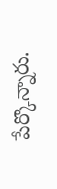పేర్కొన్నారు.